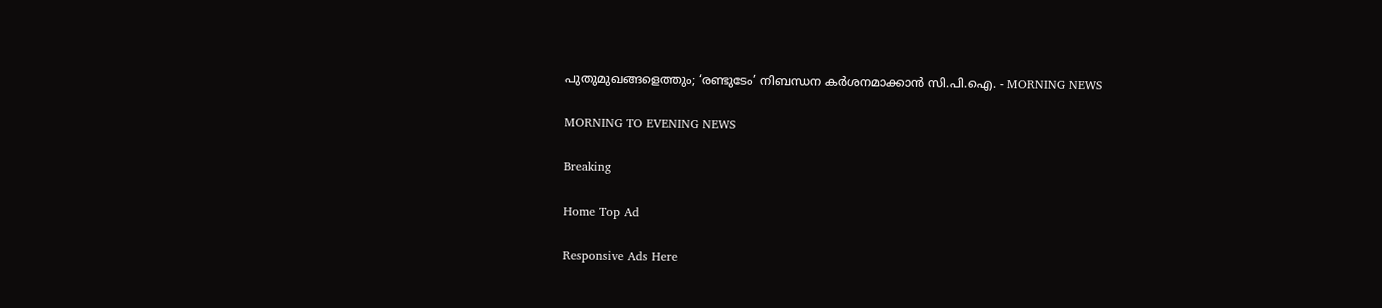പുതുമുഖങ്ങളെത്തും; ‘രണ്ടുടേം’ നിബന്ധന കർശനമാക്കാൻ സി.പി.ഐ. - MORNING NEWS

MORNING TO EVENING NEWS

Breaking

Home Top Ad

Responsive Ads Here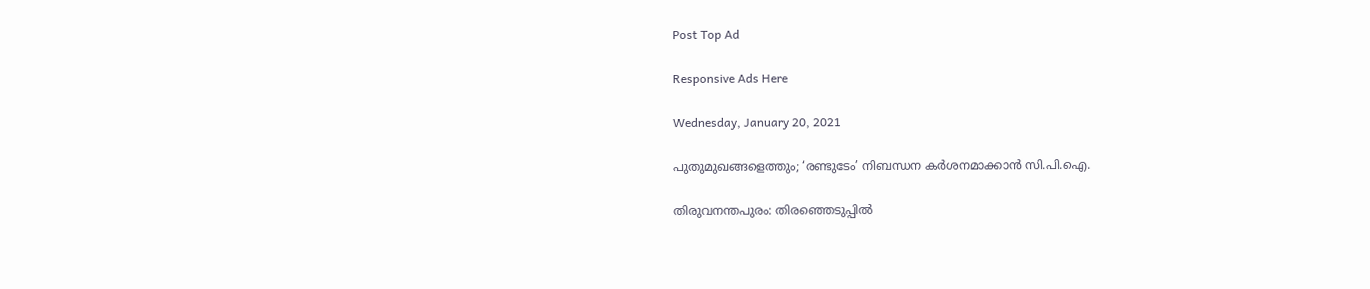Post Top Ad

Responsive Ads Here

Wednesday, January 20, 2021

പുതുമുഖങ്ങളെത്തും; ‘രണ്ടുടേം’ നിബന്ധന കർശനമാക്കാൻ സി.പി.ഐ.

തിരുവനന്തപുരം: തിരഞ്ഞെടുപ്പിൽ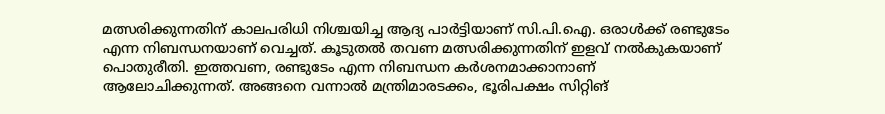മത്സരിക്കുന്നതിന് കാലപരിധി നിശ്ചയിച്ച ആദ്യ പാർട്ടിയാണ് സി.പി.ഐ. ഒരാൾക്ക് രണ്ടുടേം എന്ന നിബന്ധനയാണ് വെച്ചത്. കൂടുതൽ തവണ മത്സരിക്കുന്നതിന് ഇളവ് നൽകുകയാണ് പൊതുരീതി. ഇത്തവണ, രണ്ടുടേം എന്ന നിബന്ധന കർശനമാക്കാനാണ് ആലോചിക്കുന്നത്. അങ്ങനെ വന്നാൽ മന്ത്രിമാരടക്കം, ഭൂരിപക്ഷം സിറ്റിങ്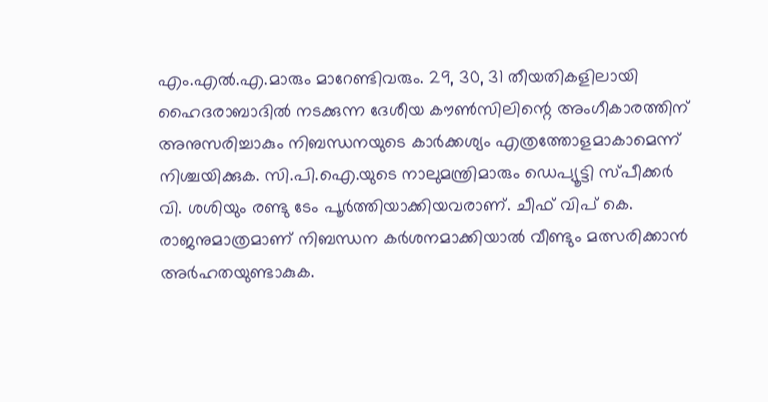എം.എൽ.എ.മാരും മാറേണ്ടിവരും. 29, 30, 31 തീയതികളിലായി ഹൈദരാബാദിൽ നടക്കുന്ന ദേശീയ കൗൺസിലിന്റെ അംഗീകാരത്തിന് അനുസരിച്ചാകും നിബന്ധനയുടെ കാർക്കശ്യം എത്രത്തോളമാകാമെന്ന് നിശ്ചയിക്കുക. സി.പി.ഐ.യുടെ നാലുമന്ത്രിമാരും ഡെപ്യൂട്ടി സ്പീക്കർ വി. ശശിയും രണ്ടു ടേം പൂർത്തിയാക്കിയവരാണ്. ചീഫ് വിപ് കെ. രാജനുമാത്രമാണ് നിബന്ധന കർശനമാക്കിയാൽ വീണ്ടും മത്സരിക്കാൻ അർഹതയുണ്ടാകുക.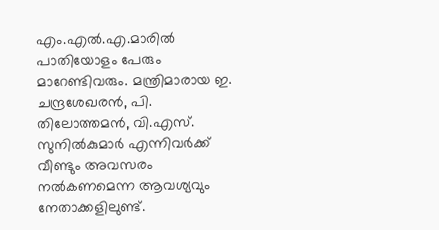എം.എൽ.എ.മാരിൽ പാതിയോളം പേരും മാറേണ്ടിവരും. മന്ത്രിമാരായ ഇ. ചന്ദ്രശേഖരൻ, പി. തിലോത്തമൻ, വി.എസ്. സുനിൽകുമാർ എന്നിവർക്ക് വീണ്ടും അവസരം നൽകണമെന്ന ആവശ്യവും നേതാക്കളിലുണ്ട്.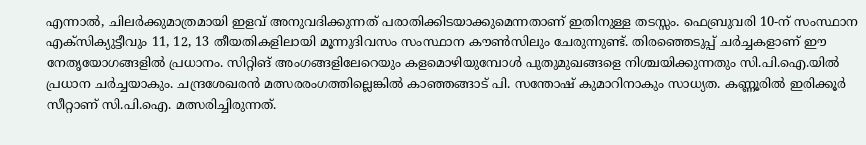എന്നാൽ, ചിലർക്കുമാത്രമായി ഇളവ് അനുവദിക്കുന്നത് പരാതിക്കിടയാക്കുമെന്നതാണ് ഇതിനുള്ള തടസ്സം. ഫെബ്രുവരി 10-ന് സംസ്ഥാന എക്സിക്യുട്ടീവും 11, 12, 13 തീയതികളിലായി മൂന്നുദിവസം സംസ്ഥാന കൗൺസിലും ചേരുന്നുണ്ട്. തിരഞ്ഞെടുപ്പ് ചർച്ചകളാണ് ഈ നേതൃയോഗങ്ങളിൽ പ്രധാനം. സിറ്റിങ് അംഗങ്ങളിലേറെയും കളമൊഴിയുമ്പോൾ പുതുമുഖങ്ങളെ നിശ്ചയിക്കുന്നതും സി.പി.ഐ.യിൽ പ്രധാന ചർച്ചയാകും. ചന്ദ്രശേഖരൻ മത്സരരംഗത്തില്ലെങ്കിൽ കാഞ്ഞങ്ങാട് പി. സന്തോഷ് കുമാറിനാകും സാധ്യത. കണ്ണൂരിൽ ഇരിക്കൂർ സീറ്റാണ് സി.പി.ഐ. മത്സരിച്ചിരുന്നത്.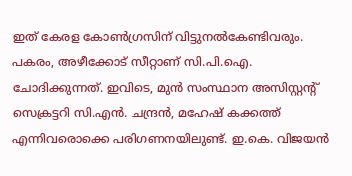ഇത് കേരള കോൺഗ്രസിന് വിട്ടുനൽകേണ്ടിവരും. പകരം, അഴീക്കോട് സീറ്റാണ് സി.പി.ഐ. ചോദിക്കുന്നത്. ഇവിടെ, മുൻ സംസ്ഥാന അസിസ്റ്റന്റ് സെക്രട്ടറി സി.എൻ. ചന്ദ്രൻ, മഹേഷ് കക്കത്ത് എന്നിവരൊക്കെ പരിഗണനയിലുണ്ട്. ഇ.കെ. വിജയൻ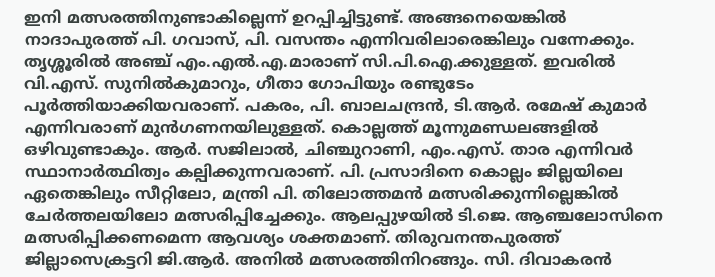ഇനി മത്സരത്തിനുണ്ടാകില്ലെന്ന് ഉറപ്പിച്ചിട്ടുണ്ട്. അങ്ങനെയെങ്കിൽ നാദാപുരത്ത് പി. ഗവാസ്, പി. വസന്തം എന്നിവരിലാരെങ്കിലും വന്നേക്കും. തൃശ്ശൂരിൽ അഞ്ച് എം.എൽ.എ.മാരാണ് സി.പി.ഐ.ക്കുള്ളത്. ഇവരിൽ വി.എസ്. സുനിൽകുമാറും, ഗീതാ ഗോപിയും രണ്ടുടേം പൂർത്തിയാക്കിയവരാണ്. പകരം, പി. ബാലചന്ദ്രൻ, ടി.ആർ. രമേഷ് കുമാർ എന്നിവരാണ് മുൻഗണനയിലുള്ളത്. കൊല്ലത്ത് മൂന്നുമണ്ഡലങ്ങളിൽ ഒഴിവുണ്ടാകും. ആർ. സജിലാൽ, ചിഞ്ചുറാണി, എം.എസ്. താര എന്നിവർ സ്ഥാനാർത്ഥിത്വം കല്പിക്കുന്നവരാണ്. പി. പ്രസാദിനെ കൊല്ലം ജില്ലയിലെ ഏതെങ്കിലും സീറ്റിലോ, മന്ത്രി പി. തിലോത്തമൻ മത്സരിക്കുന്നില്ലെങ്കിൽ ചേർത്തലയിലോ മത്സരിപ്പിച്ചേക്കും. ആലപ്പുഴയിൽ ടി.ജെ. ആഞ്ചലോസിനെ മത്സരിപ്പിക്കണമെന്ന ആവശ്യം ശക്തമാണ്. തിരുവനന്തപുരത്ത് ജില്ലാസെക്രട്ടറി ജി.ആർ. അനിൽ മത്സരത്തിനിറങ്ങും. സി. ദിവാകരൻ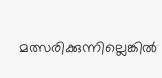മത്സരിക്കുന്നില്ലെങ്കിൽ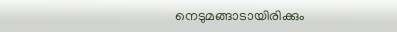നെടുമങ്ങാടായിരിക്കും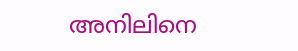അനിലിനെ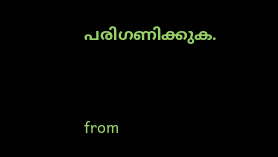പരിഗണിക്കുക.


from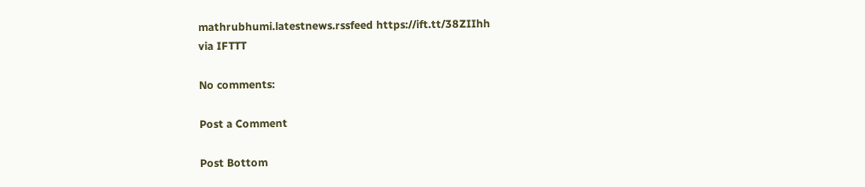mathrubhumi.latestnews.rssfeed https://ift.tt/38ZIIhh
via IFTTT

No comments:

Post a Comment

Post Bottom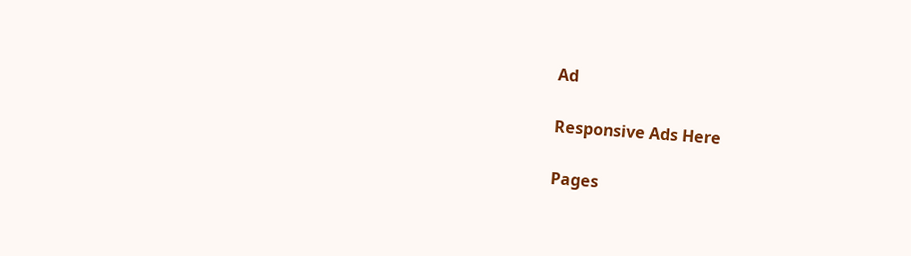Ad

Responsive Ads Here

Pages